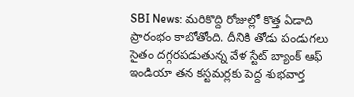SBI News: మరికొద్ది రోజుల్లో కొత్త ఏడాది ప్రారంభం కాబోతోంది. దీనికి తోడు పండుగలు సైతం దగ్గరపడుతున్న వేళ స్టేట్ బ్యాంక్ ఆఫ్ ఇండియా తన కస్టమర్లకు పెద్ద శుభవార్త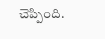చెప్పింది.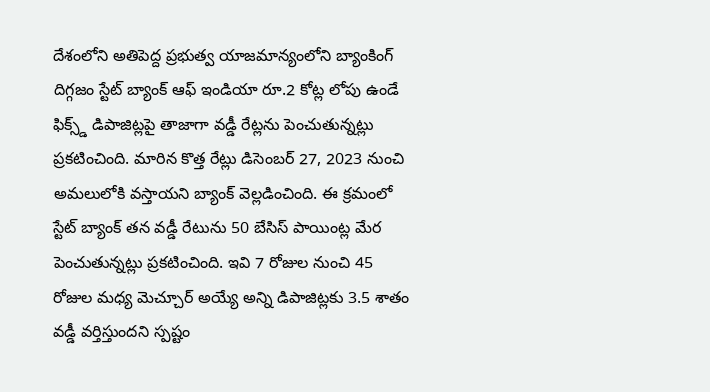దేశంలోని అతిపెద్ద ప్రభుత్వ యాజమాన్యంలోని బ్యాంకింగ్ దిగ్గజం స్టేట్ బ్యాంక్ ఆఫ్ ఇండియా రూ.2 కోట్ల లోపు ఉండే ఫిక్స్డ్ డిపాజిట్లపై తాజాగా వడ్డీ రేట్లను పెంచుతున్నట్లు ప్రకటించింది. మారిన కొత్త రేట్లు డిసెంబర్ 27, 2023 నుంచి అమలులోకి వస్తాయని బ్యాంక్ వెల్లడించింది. ఈ క్రమంలో స్టేట్ బ్యాంక్ తన వడ్డీ రేటును 50 బేసిస్ పాయింట్ల మేర పెంచుతున్నట్లు ప్రకటించింది. ఇవి 7 రోజుల నుంచి 45 రోజుల మధ్య మెచ్చూర్ అయ్యే అన్ని డిపాజిట్లకు 3.5 శాతం వడ్డీ వర్తిస్తుందని స్పష్టం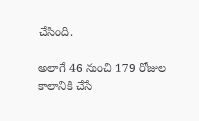చేసింది.

అలాగే 46 నుంచి 179 రోజుల కాలానికి చేసే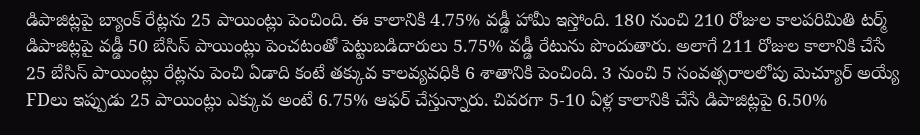డిపాజిట్లపై బ్యాంక్ రేట్లను 25 పాయింట్లు పెంచింది. ఈ కాలానికి 4.75% వడ్డీ హామీ ఇస్తోంది. 180 నుంచి 210 రోజుల కాలపరిమితి టర్మ్ డిపాజిట్లపై వడ్డీ 50 బేసిస్ పాయింట్లు పెంచటంతో పెట్టుబడిదారులు 5.75% వడ్డీ రేటును పొందుతారు. అలాగే 211 రోజుల కాలానికి చేసే 25 బేసిస్ పాయింట్లు రేట్లను పెంచి ఏడాది కంటే తక్కువ కాలవ్యవధికి 6 శాతానికి పెంచింది. 3 నుంచి 5 సంవత్సరాలలోపు మెచ్యూర్ అయ్యే FDలు ఇప్పుడు 25 పాయింట్లు ఎక్కువ అంటే 6.75% ఆఫర్ చేస్తున్నారు. చివరగా 5-10 ఏళ్ల కాలానికి చేసే డిపాజిట్లపై 6.50%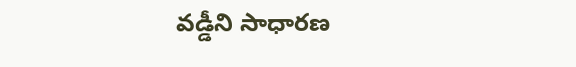వడ్డీని సాధారణ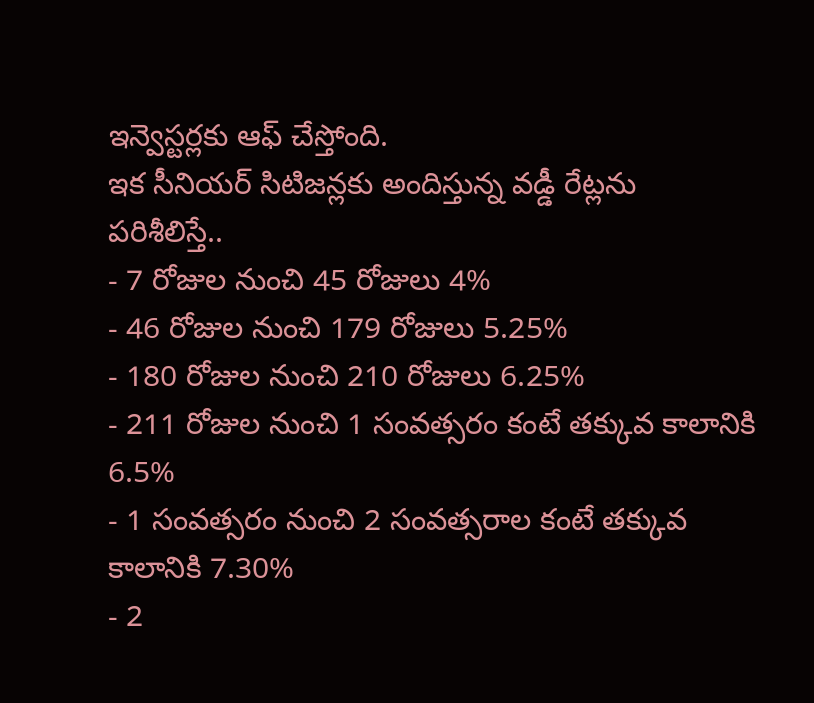ఇన్వెస్టర్లకు ఆఫ్ చేస్తోంది.
ఇక సీనియర్ సిటిజన్లకు అందిస్తున్న వడ్డీ రేట్లను పరిశీలిస్తే..
- 7 రోజుల నుంచి 45 రోజులు 4%
- 46 రోజుల నుంచి 179 రోజులు 5.25%
- 180 రోజుల నుంచి 210 రోజులు 6.25%
- 211 రోజుల నుంచి 1 సంవత్సరం కంటే తక్కువ కాలానికి 6.5%
- 1 సంవత్సరం నుంచి 2 సంవత్సరాల కంటే తక్కువ కాలానికి 7.30%
- 2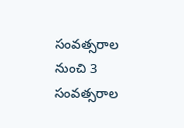సంవత్సరాల నుంచి 3 సంవత్సరాల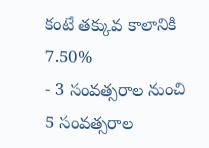కంటే తక్కువ కాలానికి 7.50%
- 3 సంవత్సరాల నుంచి 5 సంవత్సరాల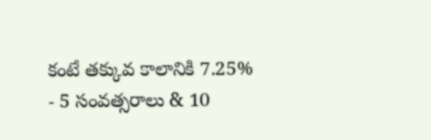కంటే తక్కువ కాలానికి 7.25%
- 5 సంవత్సరాలు & 10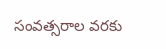సంవత్సరాల వరకు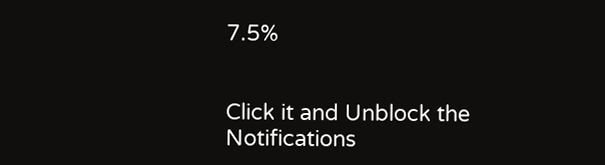7.5%


Click it and Unblock the Notifications